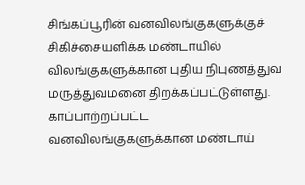சிங்கப்பூரின் வனவிலங்குகளுக்குச் சிகிச்சையளிக்க மண்டாயில் விலங்குகளுக்கான புதிய நிபுணத்துவ மருத்துவமனை திறக்கப்பட்டுள்ளது.
காப்பாற்றப்பட்ட வனவிலங்குகளுக்கான மண்டாய்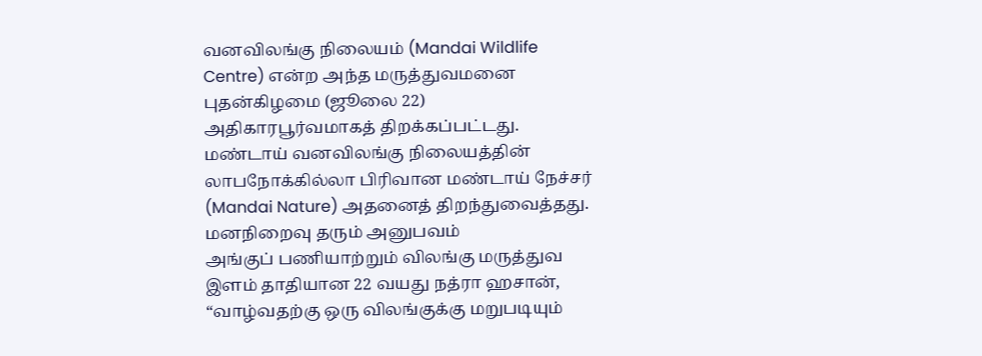வனவிலங்கு நிலையம் (Mandai Wildlife Centre) என்ற அந்த மருத்துவமனை புதன்கிழமை (ஜூலை 22) அதிகாரபூர்வமாகத் திறக்கப்பட்டது. மண்டாய் வனவிலங்கு நிலையத்தின் லாபநோக்கில்லா பிரிவான மண்டாய் நேச்சர் (Mandai Nature) அதனைத் திறந்துவைத்தது.
மனநிறைவு தரும் அனுபவம்
அங்குப் பணியாற்றும் விலங்கு மருத்துவ இளம் தாதியான 22 வயது நத்ரா ஹசான், “வாழ்வதற்கு ஒரு விலங்குக்கு மறுபடியும்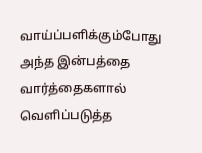வாய்ப்பளிக்கும்போது அந்த இன்பத்தை வார்த்தைகளால் வெளிப்படுத்த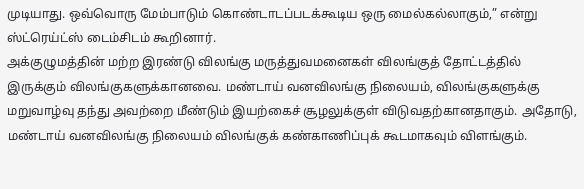முடியாது. ஒவ்வொரு மேம்பாடும் கொண்டாடப்படக்கூடிய ஒரு மைல்கல்லாகும்,” என்று ஸ்ட்ரெய்ட்ஸ் டைம்சிடம் கூறினார்.
அக்குழுமத்தின் மற்ற இரண்டு விலங்கு மருத்துவமனைகள் விலங்குத் தோட்டத்தில் இருக்கும் விலங்குகளுக்கானவை. மண்டாய் வனவிலங்கு நிலையம், விலங்குகளுக்கு மறுவாழ்வு தந்து அவற்றை மீண்டும் இயற்கைச் சூழலுக்குள் விடுவதற்கானதாகும். அதோடு, மண்டாய் வனவிலங்கு நிலையம் விலங்குக் கண்காணிப்புக் கூடமாகவும் விளங்கும்.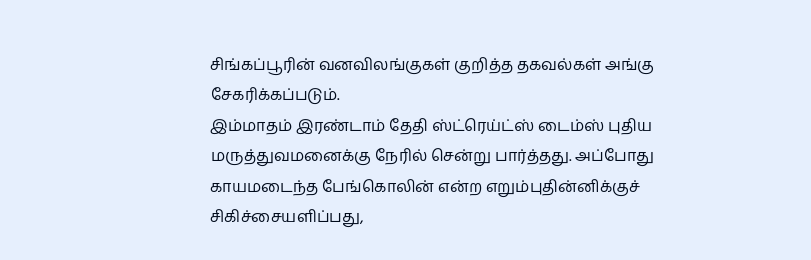சிங்கப்பூரின் வனவிலங்குகள் குறித்த தகவல்கள் அங்கு சேகரிக்கப்படும்.
இம்மாதம் இரண்டாம் தேதி ஸ்ட்ரெய்ட்ஸ் டைம்ஸ் புதிய மருத்துவமனைக்கு நேரில் சென்று பார்த்தது. அப்போது காயமடைந்த பேங்கொலின் என்ற எறும்புதின்னிக்குச் சிகிச்சையளிப்பது,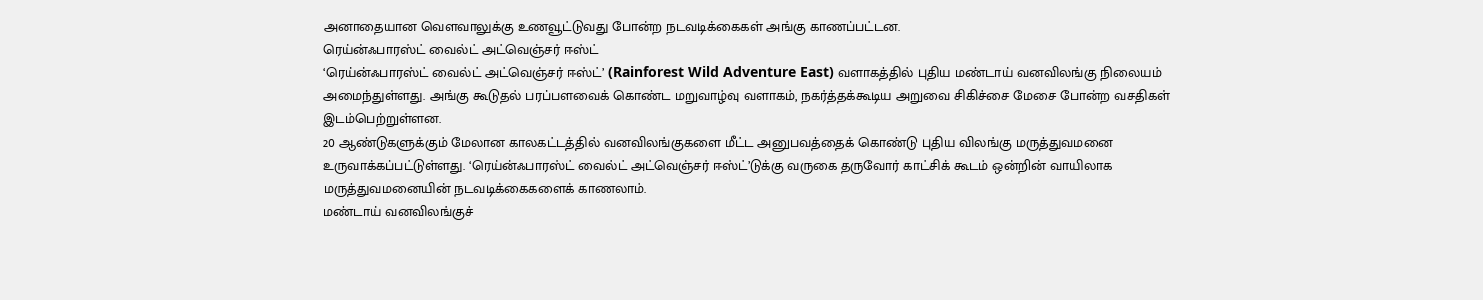அனாதையான வெளவாலுக்கு உணவூட்டுவது போன்ற நடவடிக்கைகள் அங்கு காணப்பட்டன.
ரெய்ன்ஃபாரஸ்ட் வைல்ட் அட்வெஞ்சர் ஈஸ்ட்
‘ரெய்ன்ஃபாரஸ்ட் வைல்ட் அட்வெஞ்சர் ஈஸ்ட்’ (Rainforest Wild Adventure East) வளாகத்தில் புதிய மண்டாய் வனவிலங்கு நிலையம் அமைந்துள்ளது. அங்கு கூடுதல் பரப்பளவைக் கொண்ட மறுவாழ்வு வளாகம், நகர்த்தக்கூடிய அறுவை சிகிச்சை மேசை போன்ற வசதிகள் இடம்பெற்றுள்ளன.
20 ஆண்டுகளுக்கும் மேலான காலகட்டத்தில் வனவிலங்குகளை மீட்ட அனுபவத்தைக் கொண்டு புதிய விலங்கு மருத்துவமனை உருவாக்கப்பட்டுள்ளது. ‘ரெய்ன்ஃபாரஸ்ட் வைல்ட் அட்வெஞ்சர் ஈஸ்ட்’டுக்கு வருகை தருவோர் காட்சிக் கூடம் ஒன்றின் வாயிலாக மருத்துவமனையின் நடவடிக்கைகளைக் காணலாம்.
மண்டாய் வனவிலங்குச்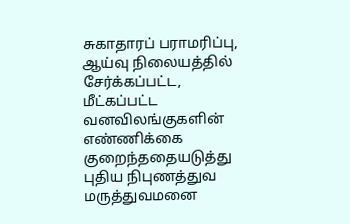சுகாதாரப் பராமரிப்பு, ஆய்வு நிலையத்தில் சேர்க்கப்பட்ட, மீட்கப்பட்ட வனவிலங்குகளின் எண்ணிக்கை குறைந்ததையடுத்து புதிய நிபுணத்துவ மருத்துவமனை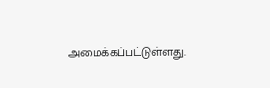அமைக்கப்பட்டுள்ளது.